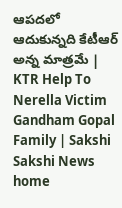ఆపదలో ఆదుకున్నది కేటీఆర్‌ అన్న మాత్రమే | KTR Help To Nerella Victim Gandham Gopal Family | Sakshi
Sakshi News home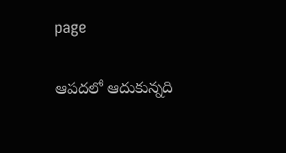page

ఆపదలో ఆదుకున్నది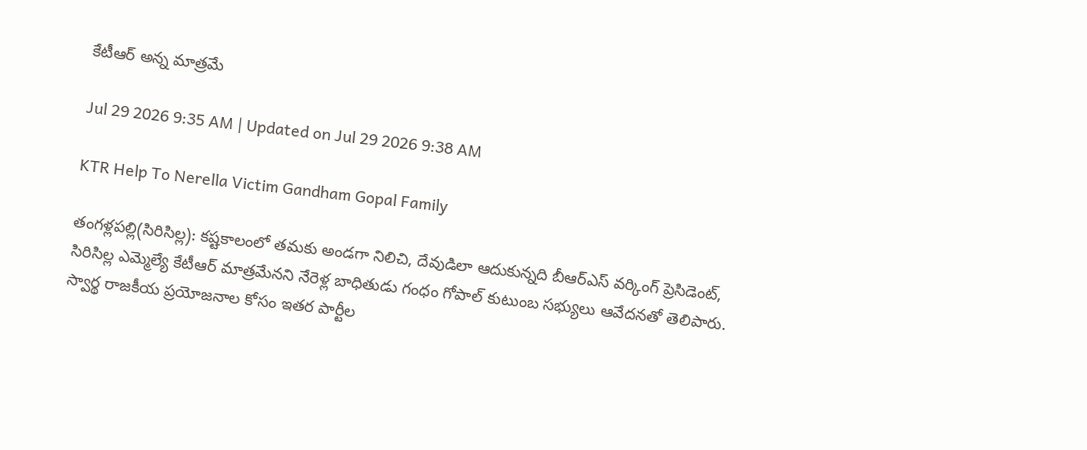కేటీఆర్‌ అన్న మాత్రమే

Jul 29 2026 9:35 AM | Updated on Jul 29 2026 9:38 AM

KTR Help To Nerella Victim Gandham Gopal Family

తంగళ్లపల్లి(సిరిసిల్ల): కష్టకాలంలో తమకు అండగా నిలిచి, దేవుడిలా ఆదుకున్నది బీఆర్‌ఎస్‌ వర్కింగ్‌ ప్రెసిడెంట్, సిరిసిల్ల ఎమ్మెల్యే కేటీఆర్‌ మాత్రమేనని నేరెళ్ల బాధితుడు గంధం గోపాల్‌ కుటుంబ సభ్యులు ఆవేదనతో తెలిపారు. స్వార్థ రాజకీయ ప్రయోజనాల కోసం ఇతర పార్టీల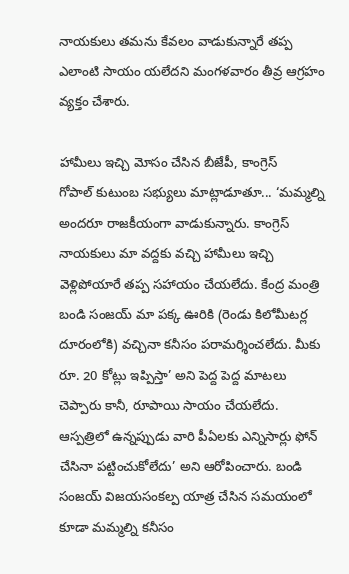నాయకులు తమను కేవలం వాడుకున్నారే తప్ప ఎలాంటి సాయం యలేదని మంగళవారం తీవ్ర ఆగ్రహం వ్యక్తం చేశారు.

హామీలు ఇచ్చి మోసం చేసిన బీజేపీ, కాంగ్రెస్‌
గోపాల్‌ కుటుంబ సభ్యులు మాట్లాడూతూ... ‘మమ్మల్ని అందరూ రాజకీయంగా వాడుకున్నారు. కాంగ్రెస్‌ నాయకులు మా వద్దకు వచ్చి హామీలు ఇచ్చి వెళ్లిపోయారే తప్ప సహాయం చేయలేదు. కేంద్ర మంత్రి బండి సంజయ్‌ మా పక్క ఊరికి (రెండు కిలోమీటర్ల దూరంలోకి) వచ్చినా కనీసం పరామర్శించలేదు. మీకు రూ. 20 కోట్లు ఇప్పిస్తా’ అని పెద్ద పెద్ద మాటలు చెప్పారు కానీ, రూపాయి సాయం చేయలేదు. ఆస్పత్రిలో ఉన్నప్పుడు వారి పీఏలకు ఎన్నిసార్లు ఫోన్‌ చేసినా పట్టించుకోలేదు’ అని ఆరోపించారు. బండి సంజయ్‌ విజయసంకల్ప యాత్ర చేసిన సమయంలో కూడా మమ్మల్ని కనీసం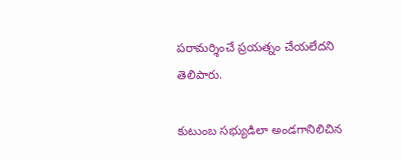పరామర్శించే ప్రయత్నం చేయలేదని తెలిపారు.

కుటుంబ సభ్యుడిలా అండగానిలిచిన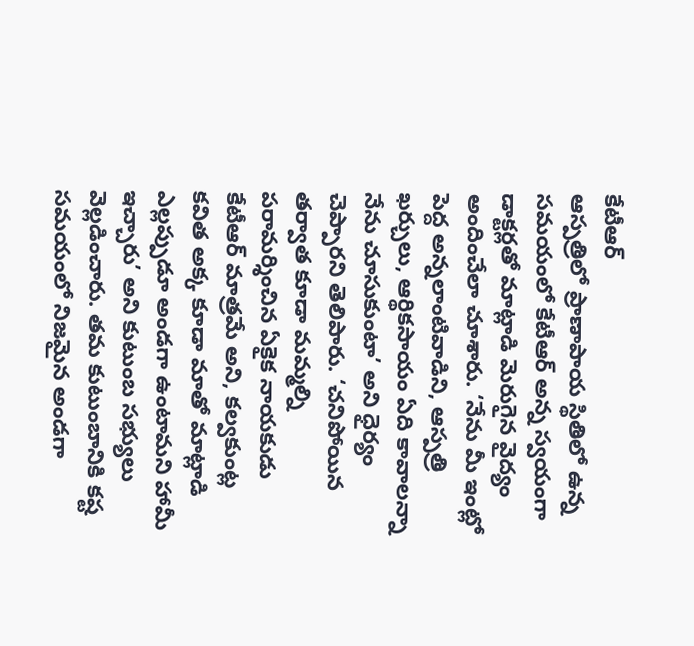కేటీఆర్‌
ఆస్పత్రిలో ప్రాణాపాయ స్థితిలో ఉన్న సమయంలో కేటీఆర్‌ అన్న స్వయంగా డాక్టర్లతో మాట్లాడి మెరుగైన వైద్యం అందించేలా చూశారు. ‘నేను మీ ఇంట్లో పెద్ద అన్నలాంటివాడిని, ఆస్పత్రి ఖర్చులు, ఆర్థికసాయం ఏది కావాలన్నా నేను చూసుకుంటా’ అని ధైర్యం చెప్పారని తెలిపారు. ‘చనిపోయిన తర్వాత కూడా మమ్మల్ని పరామర్శించిన ఏకైక నాయకుడు కేటీఆర్‌ మాత్రమే అని, కల్వకుంట్ల కవిత అక్క కూడా మాతో మాట్లాడి ఎల్లప్పుడూ అండగా ఉంటామని హామీ ఇచ్చారు’ అని కుటుంబ సభ్యులు వెల్లడించారు. తమ కుటుంబానికి కష్ట సమయంలో నిజమైన అండగా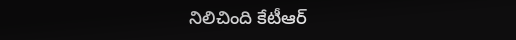నిలిచింది కేటీఆర్‌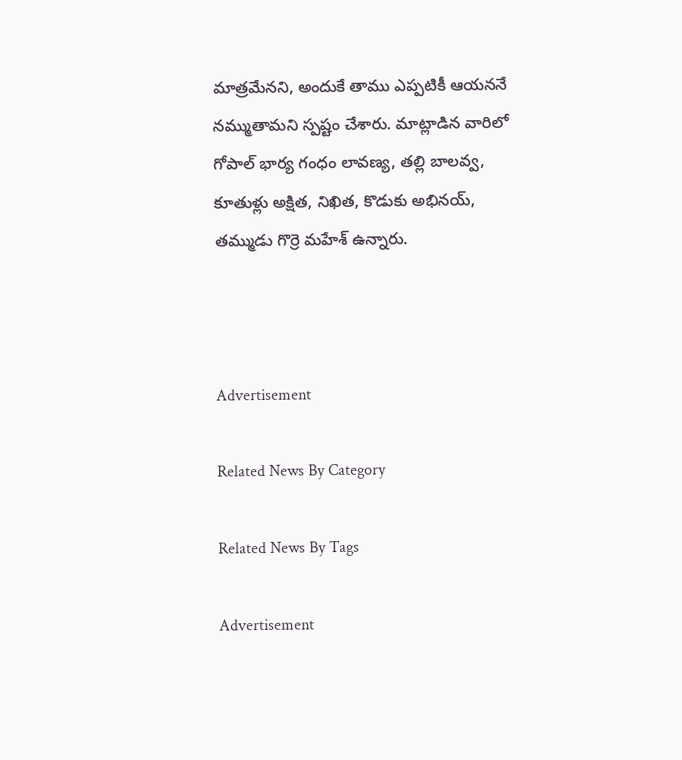మాత్రమేనని, అందుకే తాము ఎప్పటికీ ఆయననే నమ్ముతామని స్పష్టం చేశారు. మాట్లాడిన వారిలో గోపాల్‌ భార్య గంధం లావణ్య, తల్లి బాలవ్వ, కూతుళ్లు అక్షిత, నిఖిత, కొడుకు అభినయ్, తమ్ముడు గొర్రె మహేశ్‌ ఉన్నారు.



Advertisement

Related News By Category

Related News By Tags

Advertisement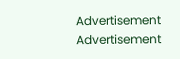Advertisement
Advertisement